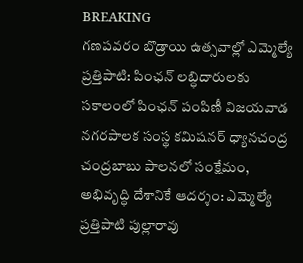BREAKING
గణపవరం బొడ్రాయి ఉత్సవాల్లో ఎమ్మెల్యే ప్రత్తిపాటి: పింఛన్ లబ్ధిదారులకు సకాలంలో పింఛన్ పంపిణీ విజయవాడ నగరపాలక సంస్థ కమిషనర్ ధ్యానచంద్ర చంద్రబాబు పాలనలో సంక్షేమం, అభివృద్ధి దేశానికే ఆదర్శం: ఎమ్మెల్యే ప్రత్తిపాటి పుల్లారావు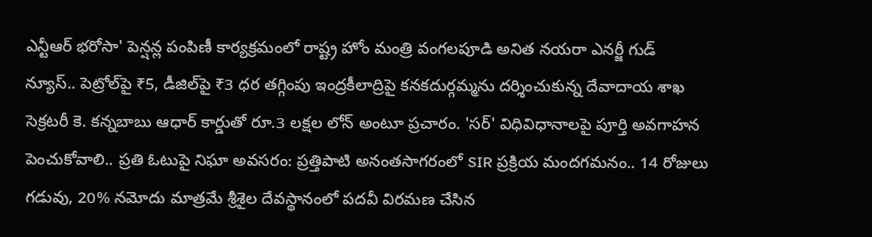ఎన్టీఆర్ భరోసా' పెన్షన్ల పంపిణీ కార్యక్రమంలో రాష్ట్ర హోం మంత్రి వంగలపూడి అనిత నయరా ఎనర్జీ గుడ్ న్యూస్.. పెట్రోల్‌పై ₹5, డీజిల్‌పై ₹3 ధర తగ్గింపు ఇంద్రకీలాద్రిపై కనకదుర్గమ్మను దర్శించుకున్న దేవాదాయ శాఖ సెక్రటరీ కె. కన్నబాబు ఆధార్ కార్డుతో రూ.3 లక్షల లోన్ అంటూ ప్రచారం. 'సర్' విధివిధానాలపై పూర్తి అవగాహన పెంచుకోవాలి.. ప్రతి ఓటుపై నిఘా అవసరం: ప్రత్తిపాటి అనంతసాగరంలో SIR ప్రక్రియ మందగమనం.. 14 రోజులు గడువు, 20% నమోదు మాత్రమే శ్రీశైల దేవస్థానంలో పదవీ విరమణ చేసిన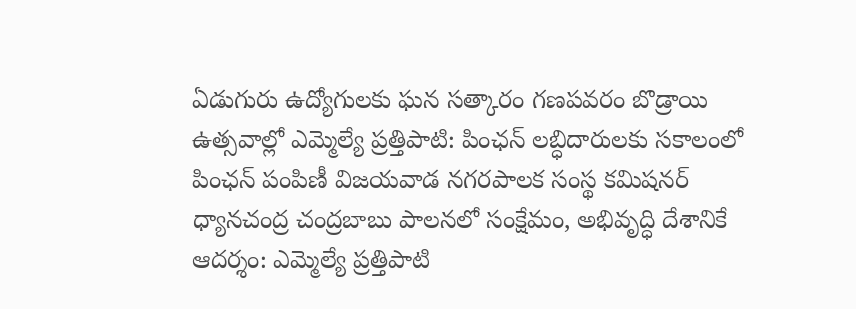ఏడుగురు ఉద్యోగులకు ఘన సత్కారం గణపవరం బొడ్రాయి ఉత్సవాల్లో ఎమ్మెల్యే ప్రత్తిపాటి: పింఛన్ లబ్ధిదారులకు సకాలంలో పింఛన్ పంపిణీ విజయవాడ నగరపాలక సంస్థ కమిషనర్ ధ్యానచంద్ర చంద్రబాబు పాలనలో సంక్షేమం, అభివృద్ధి దేశానికే ఆదర్శం: ఎమ్మెల్యే ప్రత్తిపాటి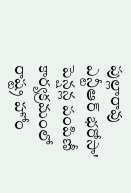పుల్లారావు ఎన్టీఆర్ భరోసా' పెన్షన్ల పంపిణీ కార్యక్రమంలో రాష్ట్ర హోం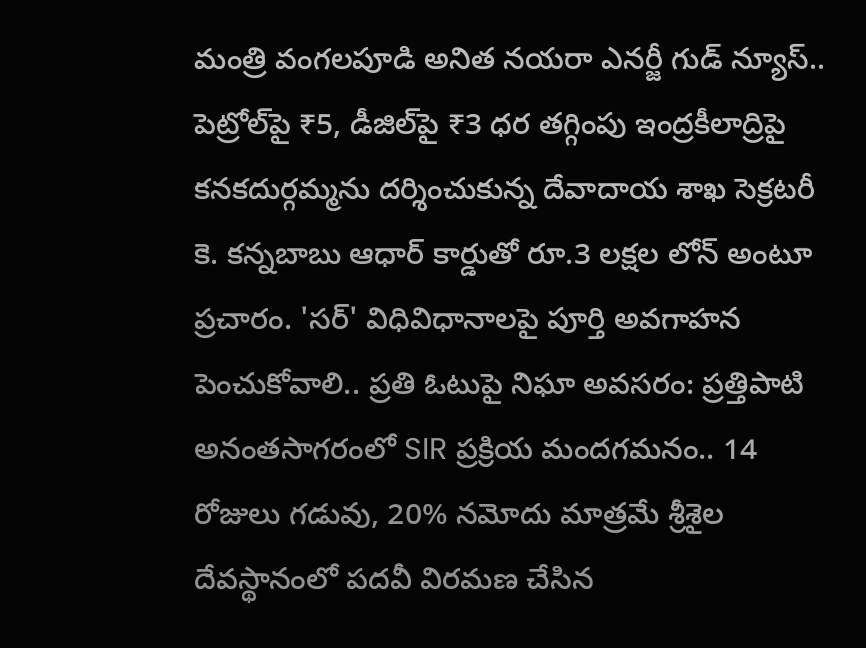మంత్రి వంగలపూడి అనిత నయరా ఎనర్జీ గుడ్ న్యూస్.. పెట్రోల్‌పై ₹5, డీజిల్‌పై ₹3 ధర తగ్గింపు ఇంద్రకీలాద్రిపై కనకదుర్గమ్మను దర్శించుకున్న దేవాదాయ శాఖ సెక్రటరీ కె. కన్నబాబు ఆధార్ కార్డుతో రూ.3 లక్షల లోన్ అంటూ ప్రచారం. 'సర్' విధివిధానాలపై పూర్తి అవగాహన పెంచుకోవాలి.. ప్రతి ఓటుపై నిఘా అవసరం: ప్రత్తిపాటి అనంతసాగరంలో SIR ప్రక్రియ మందగమనం.. 14 రోజులు గడువు, 20% నమోదు మాత్రమే శ్రీశైల దేవస్థానంలో పదవీ విరమణ చేసిన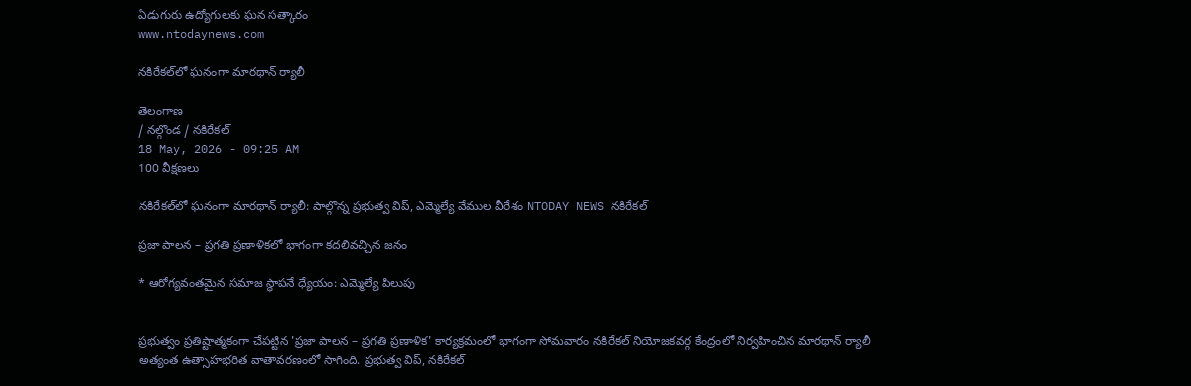ఏడుగురు ఉద్యోగులకు ఘన సత్కారం
www.ntodaynews.com

నకిరేకల్‌లో ఘనంగా మారథాన్ ర్యాలీ

తెలంగాణ
/ నల్గొండ / నకిరేకల్
18 May, 2026 - 09:25 AM
100 వీక్షణలు

నకిరేకల్‌లో ఘనంగా మారథాన్ ర్యాలీ: పాల్గొన్న ప్రభుత్వ విప్, ఎమ్మెల్యే వేముల వీరేశం NTODAY NEWS నకిరేకల్

ప్రజా పాలన – ప్రగతి ప్రణాళికలో భాగంగా కదలివచ్చిన జనం

* ఆరోగ్యవంతమైన సమాజ స్థాపనే ధ్యేయం: ఎమ్మెల్యే పిలుపు


ప్రభుత్వం ప్రతిష్టాత్మకంగా చేపట్టిన 'ప్రజా పాలన – ప్రగతి ప్రణాళిక' కార్యక్రమంలో భాగంగా సోమవారం నకిరేకల్ నియోజకవర్గ కేంద్రంలో నిర్వహించిన మారథాన్ ర్యాలీ అత్యంత ఉత్సాహభరిత వాతావరణంలో సాగింది. ప్రభుత్వ విప్, నకిరేకల్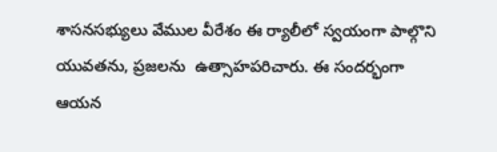శాసనసభ్యులు వేముల వీరేశం ఈ ర్యాలీలో స్వయంగా పాల్గొని యువతను, ప్రజలను  ఉత్సాహపరిచారు. ఈ సందర్భంగా ఆయన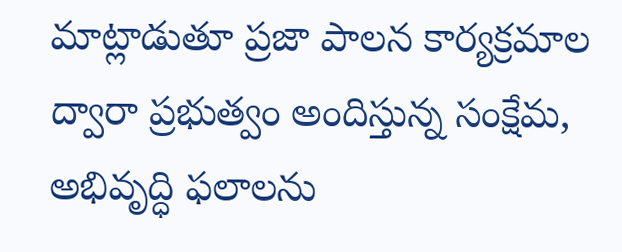మాట్లాడుతూ ప్రజా పాలన కార్యక్రమాల ద్వారా ప్రభుత్వం అందిస్తున్న సంక్షేమ, అభివృద్ధి ఫలాలను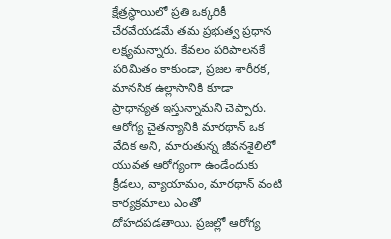క్షేత్రస్థాయిలో ప్రతి ఒక్కరికీ చేరవేయడమే తమ ప్రభుత్వ ప్రధాన లక్ష్యమన్నారు. కేవలం పరిపాలనకే పరిమితం కాకుండా, ప్రజల శారీరక, మానసిక ఉల్లాసానికి కూడా ప్రాధాన్యత ఇస్తున్నామని చెప్పారు.
ఆరోగ్య చైతన్యానికి మారథాన్ ఒక వేదిక అని, మారుతున్న జీవనశైలిలో యువత ఆరోగ్యంగా ఉండేందుకు క్రీడలు, వ్యాయామం, మారథాన్ వంటి కార్యక్రమాలు ఎంతో దోహదపడతాయి. ప్రజల్లో ఆరోగ్య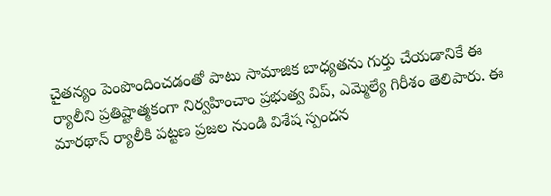చైతన్యం పెంపొందించడంతో పాటు సామాజిక బాధ్యతను గుర్తు చేయడానికే ఈ ర్యాలీని ప్రతిష్టాత్మకంగా నిర్వహించాం ప్రభుత్వ విప్, ఎమ్మెల్యే గిరీశం తెలిపారు. ఈ మారథాన్ ర్యాలీకి పట్టణ ప్రజల నుండి విశేష స్పందన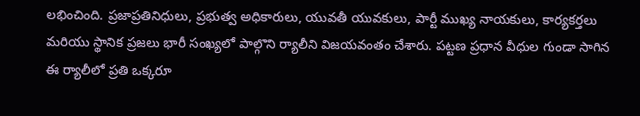లభించింది. ప్రజాప్రతినిధులు, ప్రభుత్వ అధికారులు, యువతీ యువకులు, పార్టీ ముఖ్య నాయకులు, కార్యకర్తలు మరియు స్థానిక ప్రజలు భారీ సంఖ్యలో పాల్గొని ర్యాలీని విజయవంతం చేశారు. పట్టణ ప్రధాన వీధుల గుండా సాగిన ఈ ర్యాలీలో ప్రతి ఒక్కరూ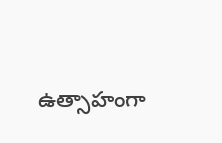ఉత్సాహంగా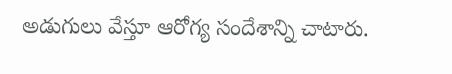అడుగులు వేస్తూ ఆరోగ్య సందేశాన్ని చాటారు.